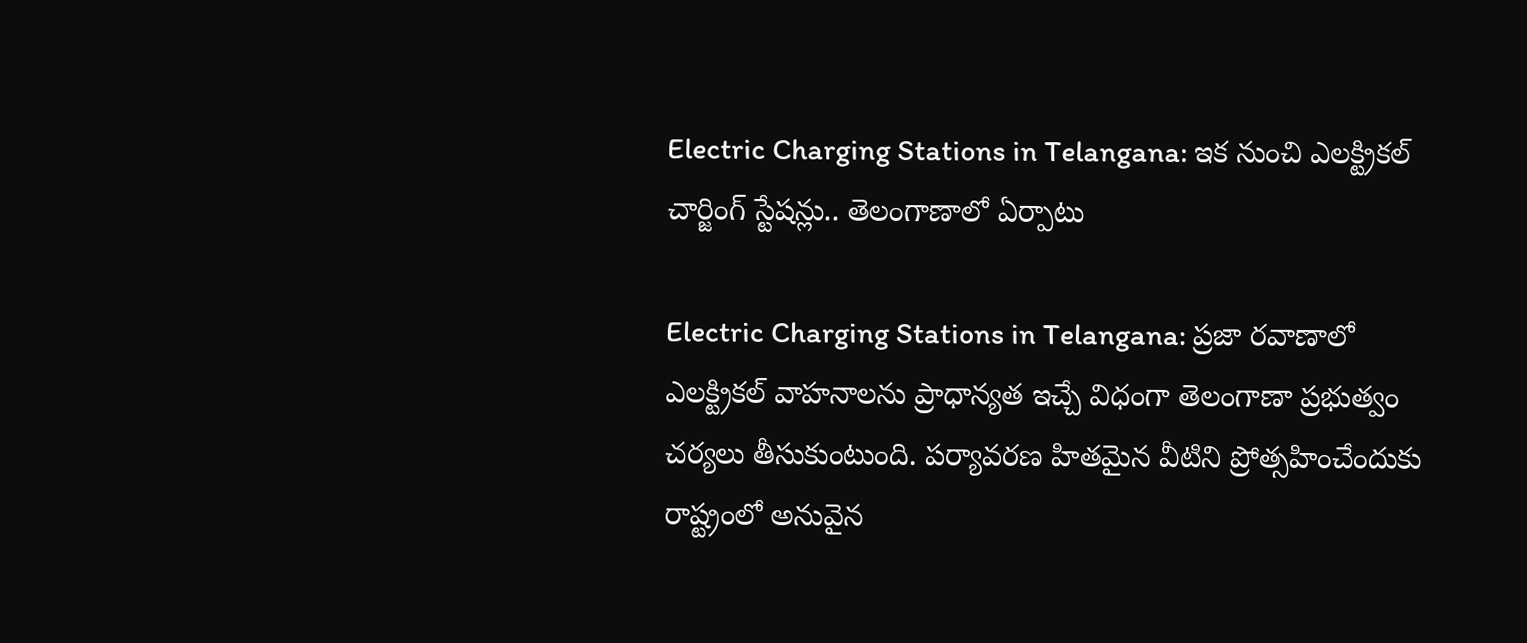Electric Charging Stations in Telangana: ఇక నుంచి ఎలక్ట్రికల్ చార్జింగ్ స్టేషన్లు.. తెలంగాణాలో ఏర్పాటు

Electric Charging Stations in Telangana: ప్రజా రవాణాలో ఎలక్ట్రికల్ వాహనాలను ప్రాధాన్యత ఇచ్చే విధంగా తెలంగాణా ప్రభుత్వం చర్యలు తీసుకుంటుంది. పర్యావరణ హితమైన వీటిని ప్రోత్సహించేందుకు రాష్ట్రంలో అనువైన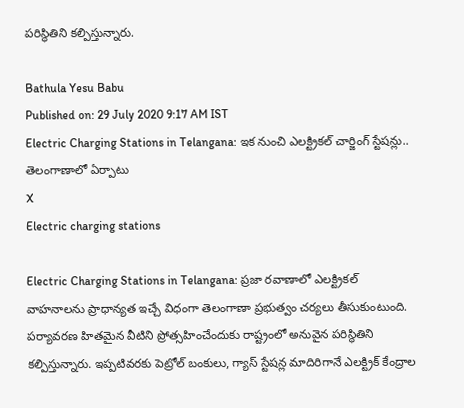పరిస్థితిని కల్పిస్తున్నారు.

Bathula Yesu Babu
Published on: 29 July 2020 9:17 AM IST
Electric Charging Stations in Telangana: ఇక నుంచి ఎలక్ట్రికల్ చార్జింగ్ స్టేషన్లు.. తెలంగాణాలో ఏర్పాటు
X
Electric charging stations

Electric Charging Stations in Telangana: ప్రజా రవాణాలో ఎలక్ట్రికల్ వాహనాలను ప్రాధాన్యత ఇచ్చే విధంగా తెలంగాణా ప్రభుత్వం చర్యలు తీసుకుంటుంది. పర్యావరణ హితమైన వీటిని ప్రోత్సహించేందుకు రాష్ట్రంలో అనువైన పరిస్థితిని కల్పిస్తున్నారు. ఇప్పటివరకు పెట్రోల్ బంకులు, గ్యాస్ స్టేషన్ల మాదిరిగానే ఎలక్ట్రిక్ కేంద్రాల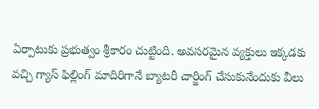ఏర్పాటుకు ప్రభుత్వం శ్రీకారం చుట్టింది. అవసరమైన వ్యక్తులు ఇక్కడకు వచ్చి గ్యాస్ ఫిల్లింగ్ మాదిరిగానే బ్యాటరీ చార్జింగ్ చేసుకునేందుకు వీలు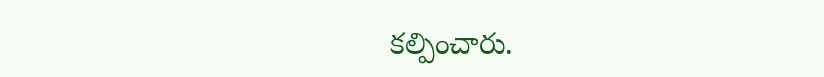కల్పించారు.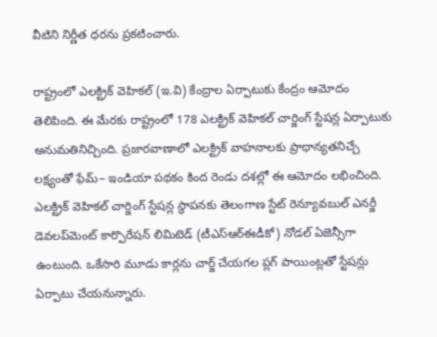వీటిని నిర్ణీత ధరను ప్రకటించారు.

రాష్ట్రంలో ఎలక్ట్రిక్‌ వెహికల్‌ (ఇ.వి) కేంద్రాల ఏర్పాటుకు కేంద్రం ఆమోదం తెలిపింది. ఈ మేరకు రాష్ట్రంలో 178 ఎలక్ట్రిక్‌ వెహికల్‌ చార్జింగ్‌ స్టేషన్ల ఏర్పాటుకు అనుమతినిచ్చింది. ప్రజారవాణాలో ఎలక్ట్రిక్‌ వాహనాలకు ప్రాధాన్యతనిచ్చే లక్ష్యంతో ఫేమ్‌– ఇండియా పథకం కింద రెండు దశల్లో ఈ ఆమోదం లభించింది. ఎలక్ట్రిక్‌ వెహికల్‌ చార్జింగ్‌ స్టేషన్ల స్థాపనకు తెలంగాణ స్టేట్‌ రెన్యూవబుల్‌ ఎనర్జీ డెవలప్‌మెంట్‌ కార్పొరేషన్‌ లిమిటెడ్‌ (టీఎస్‌ఆర్‌ఈడీకో) నోడల్‌ ఏజెన్సీగా ఉంటుంది. ఒకేసారి మూడు కార్లను చార్జ్‌ చేయగల ప్లగ్‌ పాయింట్లతో స్టేషన్లు ఏర్పాటు చేయనున్నారు.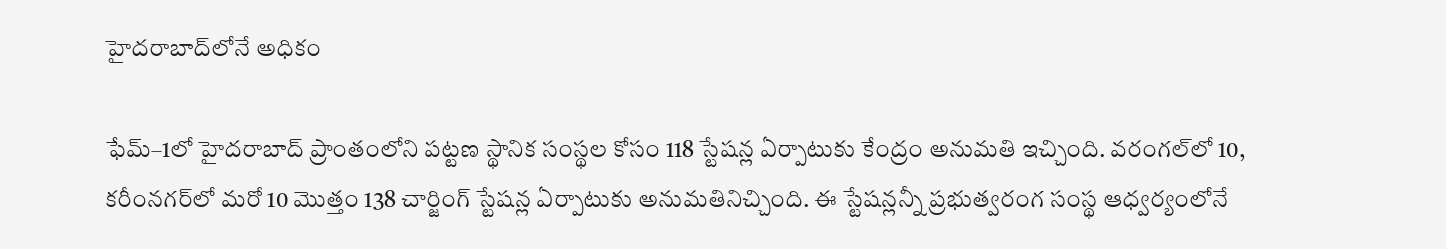హైదరాబాద్‌లోనే అధికం

ఫేమ్‌–1లో హైదరాబాద్‌ ప్రాంతంలోని పట్టణ స్థానిక సంస్థల కోసం 118 స్టేషన్ల ఏర్పాటుకు కేంద్రం అనుమతి ఇచ్చింది. వరంగల్‌లో 10, కరీంనగర్‌లో మరో 10 మొత్తం 138 చార్జింగ్‌ స్టేషన్ల ఏర్పాటుకు అనుమతినిచ్చింది. ఈ స్టేషన్లన్నీ ప్రభుత్వరంగ సంస్థ ఆధ్వర్యంలోనే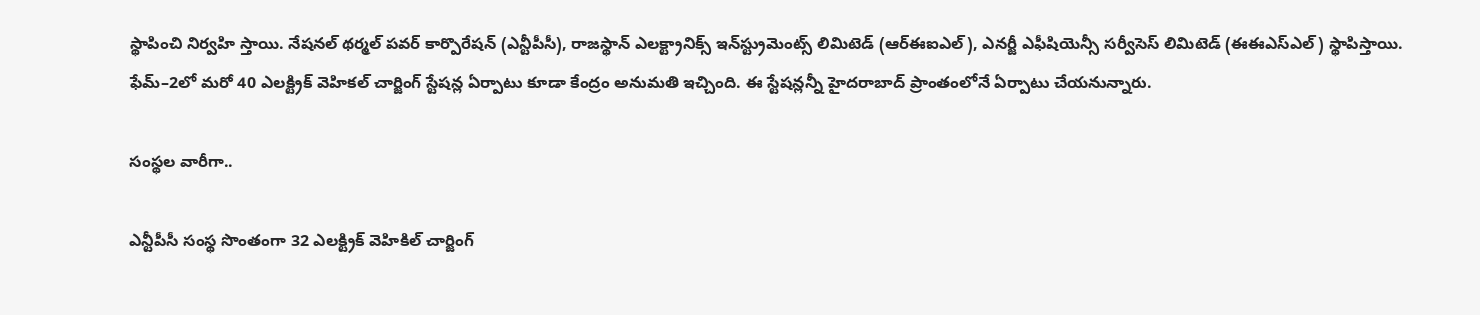స్థాపించి నిర్వహి స్తాయి. నేషనల్‌ థర్మల్‌ పవర్‌ కార్పొరేషన్‌ (ఎన్టీపీసీ), రాజస్థాన్‌ ఎలక్ట్రానిక్స్‌ ఇన్‌స్ట్రుమెంట్స్‌ లిమిటెడ్‌ (ఆర్‌ఈఐఎల్‌), ఎనర్జీ ఎఫీషియెన్సీ సర్వీసెస్‌ లిమిటెడ్‌ (ఈఈఎస్‌ఎల్‌) స్థాపిస్తాయి. ఫేమ్‌–2లో మరో 40 ఎలక్ట్రిక్‌ వెహికల్‌ చార్జింగ్‌ స్టేషన్ల ఏర్పాటు కూడా కేంద్రం అనుమతి ఇచ్చింది. ఈ స్టేషన్లన్నీ హైదరాబాద్‌ ప్రాంతంలోనే ఏర్పాటు చేయనున్నారు.

సంస్థల వారీగా..

ఎన్టీపీసీ సంస్థ సొంతంగా 32 ఎలక్ట్రిక్‌ వెహికిల్‌ చార్జింగ్‌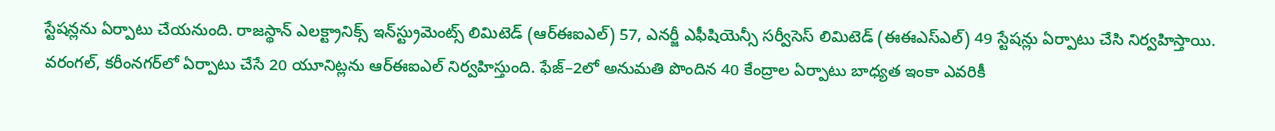స్టేషన్లను ఏర్పాటు చేయనుంది. రాజస్థాన్‌ ఎలక్ట్రానిక్స్‌ ఇన్‌స్ట్రుమెంట్స్‌ లిమిటెడ్‌ (ఆర్‌ఈఐఎల్‌) 57, ఎనర్జీ ఎఫీషియెన్సీ సర్వీసెస్‌ లిమిటెడ్‌ (ఈఈఎస్‌ఎల్‌) 49 స్టేషన్లు ఏర్పాటు చేసి నిర్వహిస్తాయి. వరంగల్, కరీంనగర్‌లో ఏర్పాటు చేసే 20 యూనిట్లను ఆర్‌ఈఐఎల్‌ నిర్వహిస్తుంది. ఫేజ్‌–2లో అనుమతి పొందిన 40 కేంద్రాల ఏర్పాటు బాధ్యత ఇంకా ఎవరికీ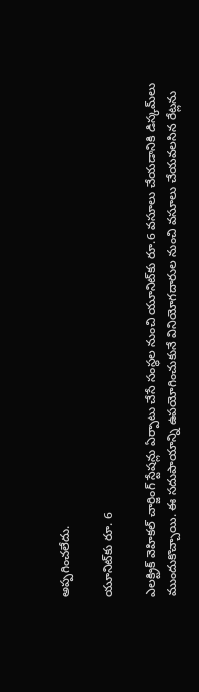అప్పగించలేదు.

యూనిట్‌కు రూ. 6

ఎలక్ట్రిక్‌ వెహికల్‌ చార్జింగ్‌ స్టేషన్లు ఏర్పాటు చేసే సంస్థల నుంచి యూనిట్‌కు రూ.6 వసూలు చేయడానికి డిస్కమ్‌లు ముందుకొచ్చాయి. ఈ సదుపాయాన్ని ఉపయోగించుకునే వినియోగదారుల నుంచి వసూలు చేయవలసిన రేట్లను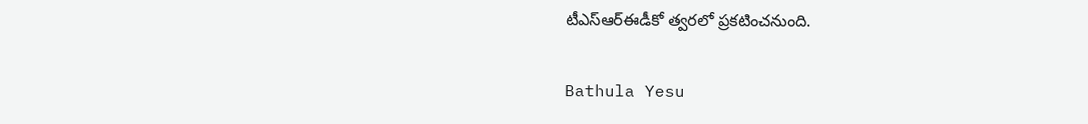టీఎస్‌ఆర్‌ఈడీకో త్వరలో ప్రకటించనుంది.

Bathula Yesu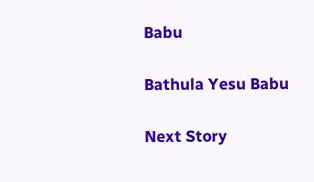Babu

Bathula Yesu Babu

Next Story